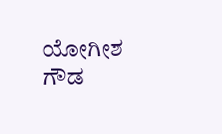ಯೋಗೀಶ ಗೌಡ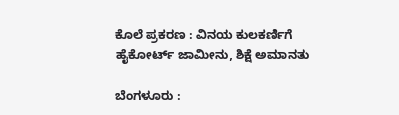ಕೊಲೆ ಪ್ರಕರಣ : ವಿನಯ ಕುಲಕರ್ಣಿಗೆ ಹೈಕೋರ್ಟ್ ಜಾಮೀನು, ಶಿಕ್ಷೆ ಅಮಾನತು

ಬೆಂಗಳೂರು :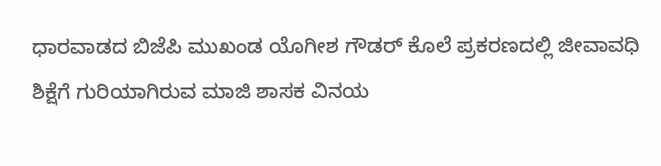ಧಾರವಾಡದ ಬಿಜೆಪಿ‌ ಮುಖಂಡ ಯೊಗೀಶ ಗೌಡರ್ ಕೊಲೆ ಪ್ರಕರಣದಲ್ಲಿ ಜೀವಾವಧಿ ಶಿಕ್ಷೆಗೆ ಗುರಿಯಾಗಿರುವ ಮಾಜಿ ಶಾಸಕ ವಿನಯ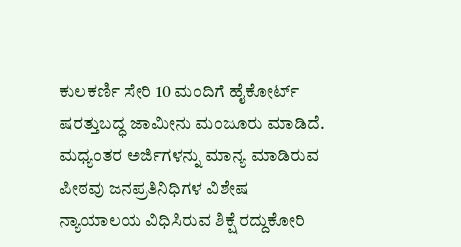ಕುಲಕರ್ಣಿ ಸೇರಿ 10 ಮಂದಿಗೆ ಹೈಕೋರ್ಟ್ ಷರತ್ತುಬದ್ಧ ಜಾಮೀನು ಮಂಜೂರು ಮಾಡಿದೆ. ಮಧ್ಯಂತರ ಅರ್ಜಿಗಳನ್ನು ಮಾನ್ಯ ಮಾಡಿರುವ ಪೀಠವು ಜನಪ್ರತಿ‌ನಿಧಿಗಳ ವಿಶೇಷ ನ್ಯಾಯಾಲಯ ವಿಧಿಸಿರುವ ಶಿಕ್ಷೆ ರದ್ದುಕೋರಿ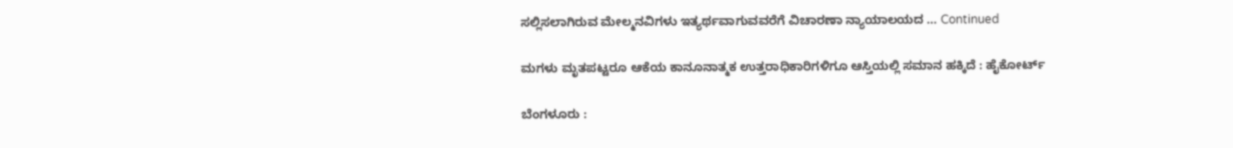ಸಲ್ಲಿಸಲಾಗಿರುವ ಮೇಲ್ಮನವಿಗಳು ಇತ್ಯರ್ಥವಾಗುವವರೆಗೆ ವಿಚಾರಣಾ ನ್ಯಾಯಾಲಯದ … Continued

ಮಗಳು ಮೃತಪಟ್ಟರೂ ಆಕೆಯ ಕಾನೂನಾತ್ಮಕ ಉತ್ತರಾಧಿಕಾರಿಗಳಿಗೂ ಆಸ್ತಿಯಲ್ಲಿ ಸಮಾನ ಹಕ್ಕಿದೆ : ಹೈಕೋರ್ಟ್

ಬೆಂಗಳೂರು :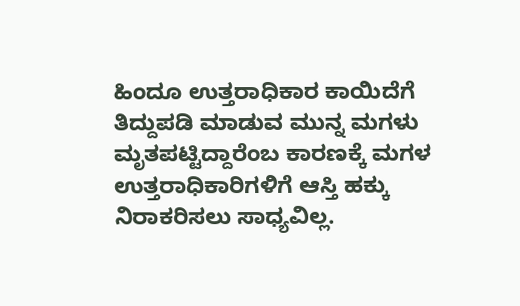ಹಿಂದೂ ಉತ್ತರಾಧಿಕಾರ ಕಾಯಿದೆಗೆ ತಿದ್ದುಪಡಿ ಮಾಡುವ ಮುನ್ನ ಮಗಳು ಮೃತಪಟ್ಟಿದ್ದಾರೆಂಬ ಕಾರಣಕ್ಕೆ ಮಗಳ ಉತ್ತರಾಧಿಕಾರಿಗಳಿಗೆ ಆಸ್ತಿ ಹಕ್ಕು ನಿರಾಕರಿಸಲು ಸಾಧ್ಯವಿಲ್ಲ.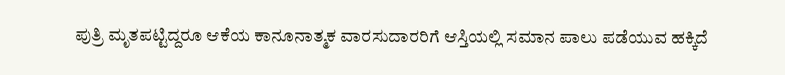ಪುತ್ರಿ ಮೃತಪಟ್ಟಿದ್ದರೂ ಆಕೆಯ ಕಾನೂನಾತ್ಮಕ ವಾರಸುದಾರರಿಗೆ ಆಸ್ತಿಯಲ್ಲಿ ಸಮಾನ ಪಾಲು ಪಡೆಯುವ ಹಕ್ಕಿದೆ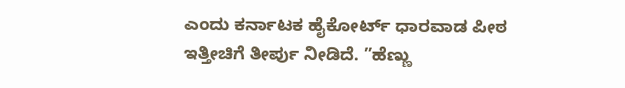ಎಂದು ಕರ್ನಾಟಕ ಹೈಕೋರ್ಟ್‌ ಧಾರವಾಡ ಪೀಠ ಇತ್ತೀಚಿಗೆ ತೀರ್ಪು ನೀಡಿದೆ. ”ಹೆಣ್ಣು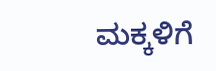ಮಕ್ಕಳಿಗೆ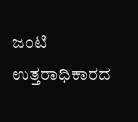ಜಂಟಿ ಉತ್ತರಾಧಿಕಾರದ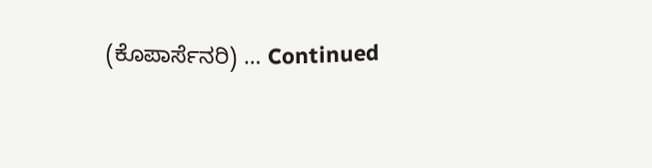(ಕೊಪಾರ್ಸೆನರಿ) … Continued